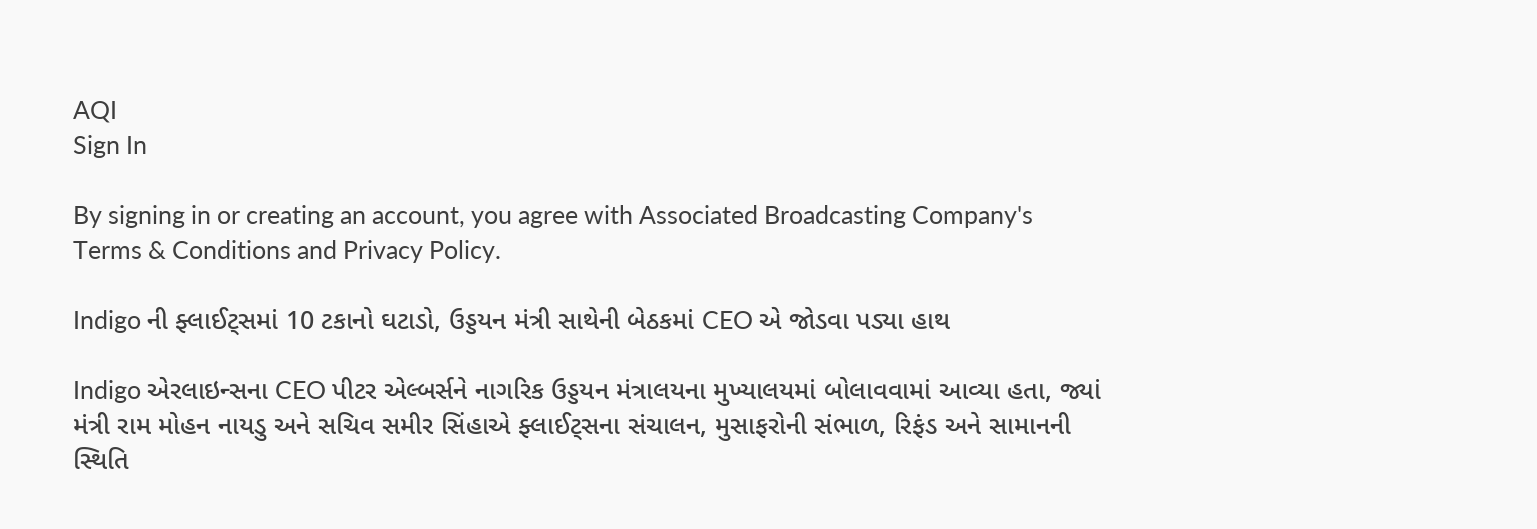AQI
Sign In

By signing in or creating an account, you agree with Associated Broadcasting Company's Terms & Conditions and Privacy Policy.

Indigo ની ફ્લાઈટ્સમાં 10 ટકાનો ઘટાડો, ઉડ્ડયન મંત્રી સાથેની બેઠકમાં CEO એ જોડવા પડ્યા હાથ

Indigo એરલાઇન્સના CEO પીટર એલ્બર્સને નાગરિક ઉડ્ડયન મંત્રાલયના મુખ્યાલયમાં બોલાવવામાં આવ્યા હતા, જ્યાં મંત્રી રામ મોહન નાયડુ અને સચિવ સમીર સિંહાએ ફ્લાઈટ્સના સંચાલન, મુસાફરોની સંભાળ, રિફંડ અને સામાનની સ્થિતિ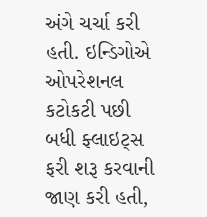અંગે ચર્ચા કરી હતી. ઇન્ડિગોએ ઓપરેશનલ કટોકટી પછી બધી ફ્લાઇટ્સ ફરી શરૂ કરવાની જાણ કરી હતી,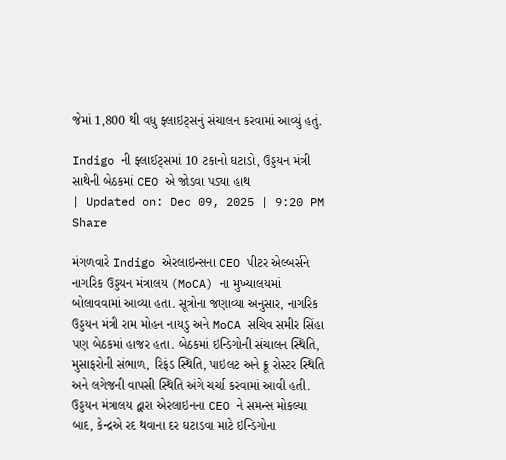જેમાં 1,800 થી વધુ ફ્લાઇટ્સનું સંચાલન કરવામાં આવ્યું હતું.

Indigo ની ફ્લાઈટ્સમાં 10 ટકાનો ઘટાડો, ઉડ્ડયન મંત્રી સાથેની બેઠકમાં CEO એ જોડવા પડ્યા હાથ
| Updated on: Dec 09, 2025 | 9:20 PM
Share

મંગળવારે Indigo એરલાઇન્સના CEO પીટર એલ્બર્સને નાગરિક ઉડ્ડયન મંત્રાલય (MoCA) ના મુખ્યાલયમાં બોલાવવામાં આવ્યા હતા. સૂત્રોના જણાવ્યા અનુસાર, નાગરિક ઉડ્ડયન મંત્રી રામ મોહન નાયડુ અને MoCA સચિવ સમીર સિંહા પણ બેઠકમાં હાજર હતા. બેઠકમાં ઇન્ડિગોની સંચાલન સ્થિતિ, મુસાફરોની સંભાળ, રિફંડ સ્થિતિ, પાઇલટ અને ક્રૂ રોસ્ટર સ્થિતિ અને લગેજની વાપસી સ્થિતિ અંગે ચર્ચા કરવામાં આવી હતી. ઉડ્ડયન મંત્રાલય દ્વારા એરલાઇનના CEO ને સમન્સ મોકલ્યા બાદ, કેન્દ્રએ રદ થવાના દર ઘટાડવા માટે ઇન્ડિગોના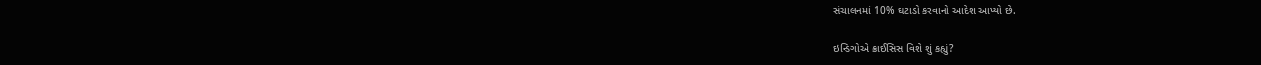સંચાલનમાં 10% ઘટાડો કરવાનો આદેશ આપ્યો છે.

ઇન્ડિગોએ ક્રાઈસિસ વિશે શું કહ્યું?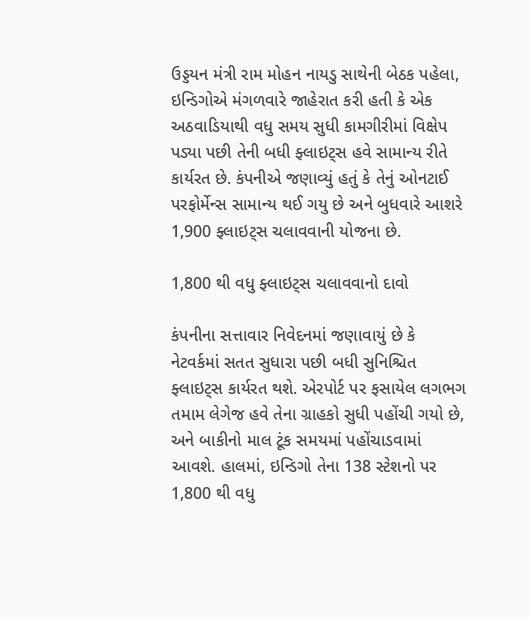ઉડ્ડયન મંત્રી રામ મોહન નાયડુ સાથેની બેઠક પહેલા, ઇન્ડિગોએ મંગળવારે જાહેરાત કરી હતી કે એક અઠવાડિયાથી વધુ સમય સુધી કામગીરીમાં વિક્ષેપ પડ્યા પછી તેની બધી ફ્લાઇટ્સ હવે સામાન્ય રીતે કાર્યરત છે. કંપનીએ જણાવ્યું હતું કે તેનું ઓનટાઈ પરફોર્મેન્સ સામાન્ય થઈ ગયુ છે અને બુધવારે આશરે 1,900 ફ્લાઇટ્સ ચલાવવાની યોજના છે.

1,800 થી વધુ ફ્લાઇટ્સ ચલાવવાનો દાવો

કંપનીના સત્તાવાર નિવેદનમાં જણાવાયું છે કે નેટવર્કમાં સતત સુધારા પછી બધી સુનિશ્ચિત ફ્લાઇટ્સ કાર્યરત થશે. એરપોર્ટ પર ફસાયેલ લગભગ તમામ લેગેજ હવે તેના ગ્રાહકો સુધી પહોંચી ગયો છે, અને બાકીનો માલ ટૂંક સમયમાં પહોંચાડવામાં આવશે. હાલમાં, ઇન્ડિગો તેના 138 સ્ટેશનો પર 1,800 થી વધુ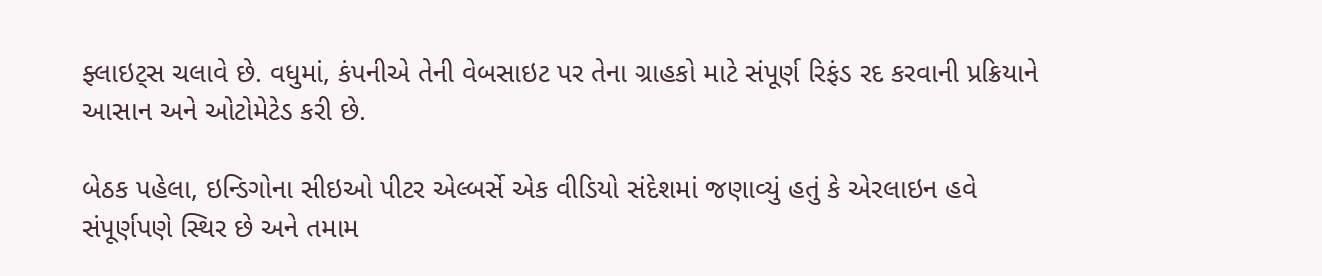ફ્લાઇટ્સ ચલાવે છે. વધુમાં, કંપનીએ તેની વેબસાઇટ પર તેના ગ્રાહકો માટે સંપૂર્ણ રિફંડ રદ કરવાની પ્રક્રિયાને આસાન અને ઓટોમેટેડ કરી છે.

બેઠક પહેલા, ઇન્ડિગોના સીઇઓ પીટર એલ્બર્સે એક વીડિયો સંદેશમાં જણાવ્યું હતું કે એરલાઇન હવે સંપૂર્ણપણે સ્થિર છે અને તમામ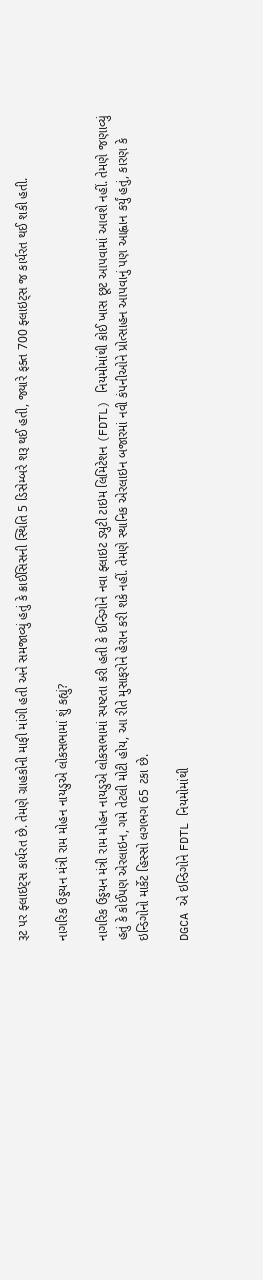રૂટ પર ફ્લાઇટ્સ કાર્યરત છે. તેમણે ગ્રાહકોની માફી માંગી હતી અને સમજાવ્યું હતું કે ક્રાઈસિસની સ્થિતિ 5 ડિસેમ્બરે શરૂ થઈ હતી, જ્યારે ફક્ત 700 ફ્લાઇટ્સ જ કાર્યરત થઈ શકી હતી.

નાગરિક ઉડ્ડયન મંત્રી રામ મોહન નાયડુએ લોકસભામાં શું કહ્યું?

નાગરિક ઉડ્ડયન મંત્રી રામ મોહન નાયડુએ લોકસભામાં સ્પષ્ટતા કરી હતી કે ઇન્ડિગોને નવા ફ્લાઇટ ડ્યુટી ટાઇમ લિમિટેશન (FDTL) નિયમોમાંથી કોઈ ખાસ છૂટ આપવામાં આવશે નહીં. તેમણે જણાવ્યું હતું કે કોઈપણ એરલાઇન, ગમે તેટલી મોટી હોય, આ રીતે મુસાફરોને હેરાન કરી શકે નહીં. તેમણે સ્થાનિક એરલાઇન બજારમાં નવી કંપનીઓને પ્રોત્સાહન આપવાનું પણ આહ્વાન કર્યું હતું, કારણ કે ઇન્ડિગોનો માર્કેટ હિસ્સો લગભગ 65 ટકા છે.

DGCA એ ઇન્ડિગોને FDTL નિયમોમાંથી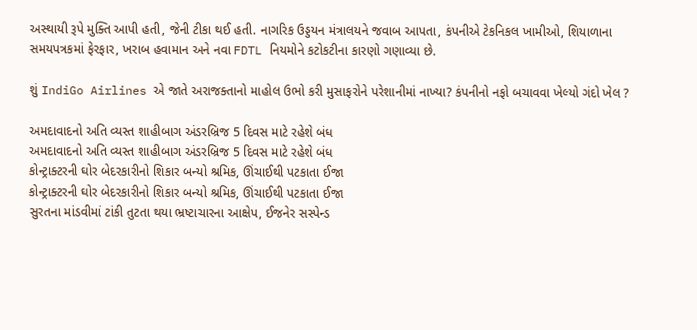અસ્થાયી રૂપે મુક્તિ આપી હતી, જેની ટીકા થઈ હતી. નાગરિક ઉડ્ડયન મંત્રાલયને જવાબ આપતા, કંપનીએ ટેકનિકલ ખામીઓ, શિયાળાના સમયપત્રકમાં ફેરફાર, ખરાબ હવામાન અને નવા FDTL નિયમોને કટોકટીના કારણો ગણાવ્યા છે.

શું IndiGo Airlines એ જાતે અરાજક્તાનો માહોલ ઉભો કરી મુસાફરોને પરેશાનીમાં નાખ્યા? કંપનીનો નફો બચાવવા ખેલ્યો ગંદો ખેલ ?

અમદાવાદનો અતિ વ્યસ્ત શાહીબાગ અંડરબ્રિજ 5 દિવસ માટે રહેશે બંધ
અમદાવાદનો અતિ વ્યસ્ત શાહીબાગ અંડરબ્રિજ 5 દિવસ માટે રહેશે બંધ
કોન્ટ્રાક્ટરની ઘોર બેદરકારીનો શિકાર બન્યો શ્રમિક, ઊંચાઈથી પટકાતા ઈજા
કોન્ટ્રાક્ટરની ઘોર બેદરકારીનો શિકાર બન્યો શ્રમિક, ઊંચાઈથી પટકાતા ઈજા
સુરતના માંડવીમાં ટાંકી તુટતા થયા ભ્રષ્ટાચારના આક્ષેપ, ઈજનેર સસ્પેન્ડ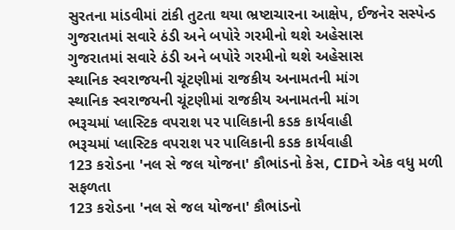સુરતના માંડવીમાં ટાંકી તુટતા થયા ભ્રષ્ટાચારના આક્ષેપ, ઈજનેર સસ્પેન્ડ
ગુજરાતમાં સવારે ઠંડી અને બપોરે ગરમીનો થશે અહેસાસ
ગુજરાતમાં સવારે ઠંડી અને બપોરે ગરમીનો થશે અહેસાસ
સ્થાનિક સ્વરાજયની ચૂંટણીમાં રાજકીય અનામતની માંગ
સ્થાનિક સ્વરાજયની ચૂંટણીમાં રાજકીય અનામતની માંગ
ભરૂચમાં પ્લાસ્ટિક વપરાશ પર પાલિકાની કડક કાર્યવાહી
ભરૂચમાં પ્લાસ્ટિક વપરાશ પર પાલિકાની કડક કાર્યવાહી
123 કરોડના 'નલ સે જલ યોજના' કૌભાંડનો કેસ, CIDને એક વધુ મળી સફળતા
123 કરોડના 'નલ સે જલ યોજના' કૌભાંડનો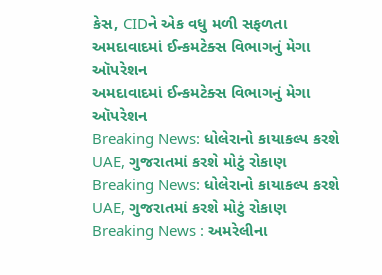કેસ, CIDને એક વધુ મળી સફળતા
અમદાવાદમાં ઈન્કમટેક્સ વિભાગનું મેગા ઑપરેશન
અમદાવાદમાં ઈન્કમટેક્સ વિભાગનું મેગા ઑપરેશન
Breaking News: ધોલેરાનો કાયાકલ્પ કરશે UAE, ગુજરાતમાં કરશે મોટું રોકાણ
Breaking News: ધોલેરાનો કાયાકલ્પ કરશે UAE, ગુજરાતમાં કરશે મોટું રોકાણ
Breaking News : અમરેલીના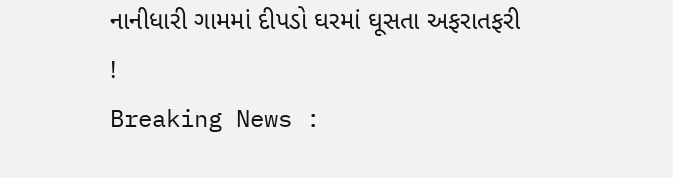નાનીધારી ગામમાં દીપડો ઘરમાં ઘૂસતા અફરાતફરી !
Breaking News :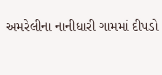અમરેલીના નાનીધારી ગામમાં દીપડો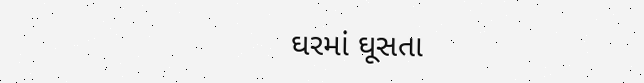ઘરમાં ઘૂસતા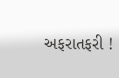અફરાતફરી !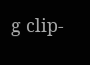g clip-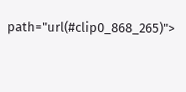path="url(#clip0_868_265)">